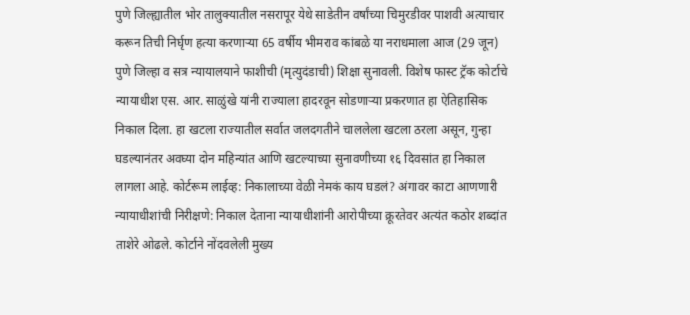पुणे जिल्ह्यातील भोर तालुक्यातील नसरापूर येथे साडेतीन वर्षांच्या चिमुरडीवर पाशवी अत्याचार करून तिची निर्घृण हत्या करणाऱ्या 65 वर्षीय भीमराव कांबळे या नराधमाला आज (29 जून) पुणे जिल्हा व सत्र न्यायालयाने फाशीची (मृत्युदंडाची) शिक्षा सुनावली. विशेष फास्ट ट्रॅक कोर्टाचे न्यायाधीश एस. आर. साळुंखे यांनी राज्याला हादरवून सोडणाऱ्या प्रकरणात हा ऐतिहासिक निकाल दिला. हा खटला राज्यातील सर्वात जलदगतीने चाललेला खटला ठरला असून, गुन्हा घडल्यानंतर अवघ्या दोन महिन्यांत आणि खटल्याच्या सुनावणीच्या १६ दिवसांत हा निकाल लागला आहे. कोर्टरूम लाईव्ह: निकालाच्या वेळी नेमकं काय घडलं? अंगावर काटा आणणारी न्यायाधीशांची निरीक्षणे: निकाल देताना न्यायाधीशांनी आरोपीच्या क्रूरतेवर अत्यंत कठोर शब्दांत ताशेरे ओढले. कोर्टाने नोंदवलेली मुख्य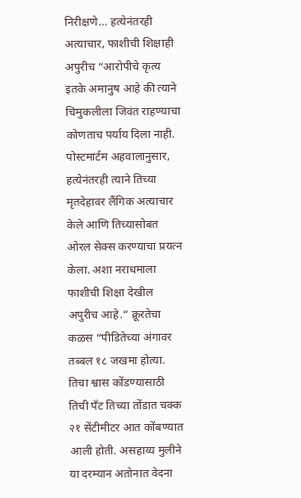निरीक्षणे… हत्येनंतरही अत्याचार, फाशीची शिक्षाही अपुरीच “आरोपीचे कृत्य इतके अमानुष आहे की त्याने चिमुकलीला जिवंत राहण्याचा कोणताच पर्याय दिला नाही. पोस्टमार्टम अहवालानुसार, हत्येनंतरही त्याने तिच्या मृतदेहावर लैंगिक अत्याचार केले आणि तिच्यासोबत ओरल सेक्स करण्याचा प्रयत्न केला. अशा नराधमाला फाशीची शिक्षा देखील अपुरीच आहे.” क्रूरतेचा कळस “पीडितेच्या अंगावर तब्बल १८ जखमा होत्या. तिचा श्वास कोंडण्यासाठी तिची पँट तिच्या तोंडात चक्क २१ सेंटीमीटर आत कोंबण्यात आली होती. असहाय्य मुलीने या दरम्यान अतोनात वेदना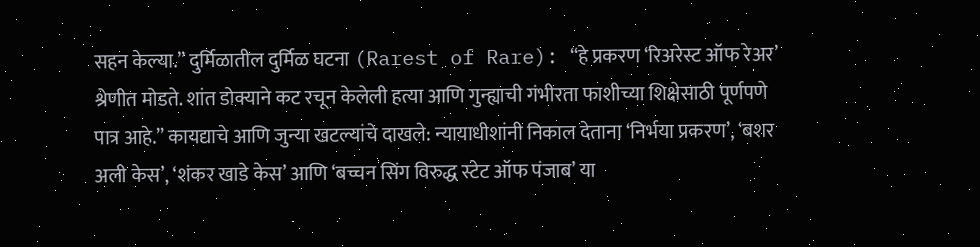सहन केल्या.” दुर्मिळातील दुर्मिळ घटना (Rarest of Rare): “हे प्रकरण ‘रिअरेस्ट ऑफ रेअर’ श्रेणीत मोडते. शांत डोक्याने कट रचून केलेली हत्या आणि गुन्ह्याची गंभीरता फाशीच्या शिक्षेसाठी पूर्णपणे पात्र आहे.” कायद्याचे आणि जुन्या खटल्यांचे दाखले: न्यायाधीशांनी निकाल देताना ‘निर्भया प्रकरण’, ‘बशर अली केस’, ‘शंकर खाडे केस’ आणि ‘बच्चन सिंग विरुद्ध स्टेट ऑफ पंजाब’ या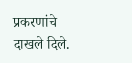प्रकरणांचे दाखले दिले.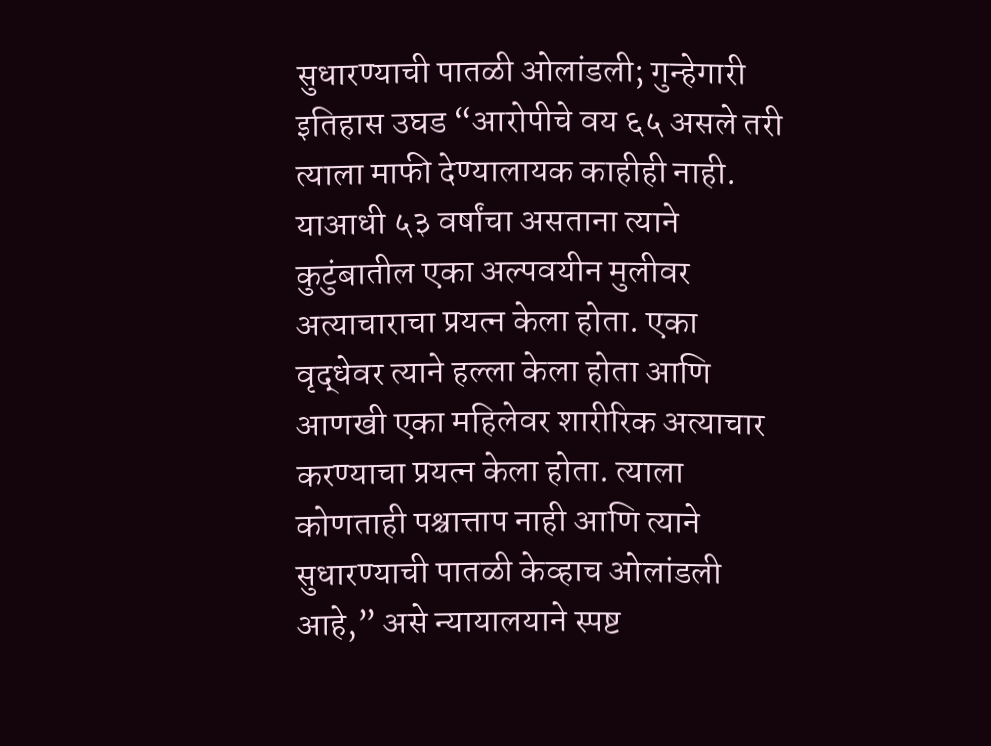सुधारण्याची पातळी ओलांडली; गुन्हेगारी इतिहास उघड “आरोपीचे वय ६५ असले तरी त्याला माफी देण्यालायक काहीही नाही. याआधी ५३ वर्षांचा असताना त्याने कुटुंबातील एका अल्पवयीन मुलीवर अत्याचाराचा प्रयत्न केला होता. एका वृद्धेवर त्याने हल्ला केला होता आणि आणखी एका महिलेवर शारीरिक अत्याचार करण्याचा प्रयत्न केला होता. त्याला कोणताही पश्चात्ताप नाही आणि त्याने सुधारण्याची पातळी केव्हाच ओलांडली आहे,” असे न्यायालयाने स्पष्ट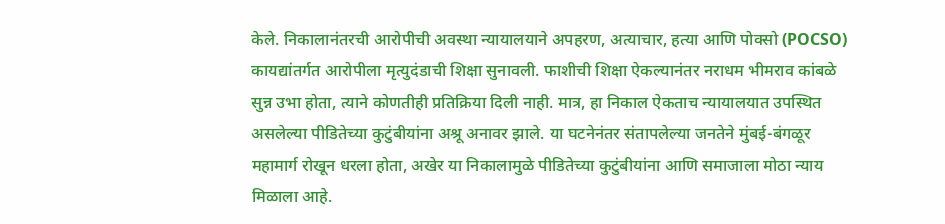केले. निकालानंतरची आरोपीची अवस्था न्यायालयाने अपहरण, अत्याचार, हत्या आणि पोक्सो (POCSO) कायद्यांतर्गत आरोपीला मृत्युदंडाची शिक्षा सुनावली. फाशीची शिक्षा ऐकल्यानंतर नराधम भीमराव कांबळे सुन्न उभा होता, त्याने कोणतीही प्रतिक्रिया दिली नाही. मात्र, हा निकाल ऐकताच न्यायालयात उपस्थित असलेल्या पीडितेच्या कुटुंबीयांना अश्रू अनावर झाले. या घटनेनंतर संतापलेल्या जनतेने मुंबई-बंगळूर महामार्ग रोखून धरला होता, अखेर या निकालामुळे पीडितेच्या कुटुंबीयांना आणि समाजाला मोठा न्याय मिळाला आहे.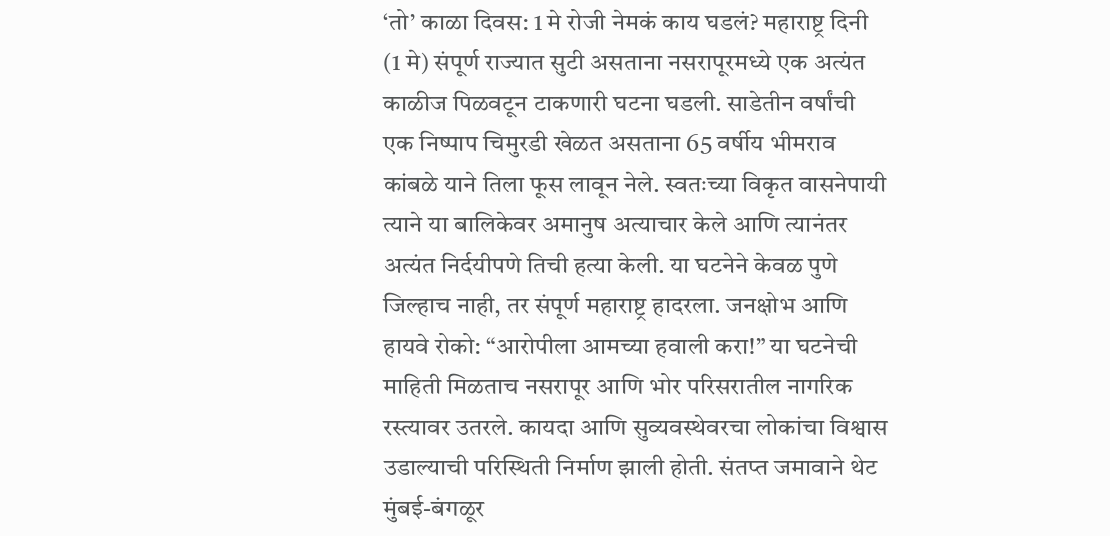‘तो’ काळा दिवस: 1 मे रोजी नेमकं काय घडलं? महाराष्ट्र दिनी (1 मे) संपूर्ण राज्यात सुटी असताना नसरापूरमध्ये एक अत्यंत काळीज पिळवटून टाकणारी घटना घडली. साडेतीन वर्षांची एक निष्पाप चिमुरडी खेळत असताना 65 वर्षीय भीमराव कांबळे याने तिला फूस लावून नेले. स्वतःच्या विकृत वासनेपायी त्याने या बालिकेवर अमानुष अत्याचार केले आणि त्यानंतर अत्यंत निर्दयीपणे तिची हत्या केली. या घटनेने केवळ पुणे जिल्हाच नाही, तर संपूर्ण महाराष्ट्र हादरला. जनक्षोभ आणि हायवे रोको: “आरोपीला आमच्या हवाली करा!” या घटनेची माहिती मिळताच नसरापूर आणि भोर परिसरातील नागरिक रस्त्यावर उतरले. कायदा आणि सुव्यवस्थेवरचा लोकांचा विश्वास उडाल्याची परिस्थिती निर्माण झाली होती. संतप्त जमावाने थेट मुंबई-बंगळूर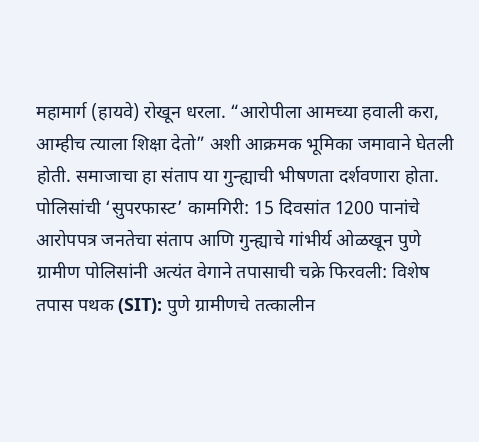महामार्ग (हायवे) रोखून धरला. “आरोपीला आमच्या हवाली करा, आम्हीच त्याला शिक्षा देतो” अशी आक्रमक भूमिका जमावाने घेतली होती. समाजाचा हा संताप या गुन्ह्याची भीषणता दर्शवणारा होता. पोलिसांची ‘सुपरफास्ट’ कामगिरी: 15 दिवसांत 1200 पानांचे आरोपपत्र जनतेचा संताप आणि गुन्ह्याचे गांभीर्य ओळखून पुणे ग्रामीण पोलिसांनी अत्यंत वेगाने तपासाची चक्रे फिरवली: विशेष तपास पथक (SIT): पुणे ग्रामीणचे तत्कालीन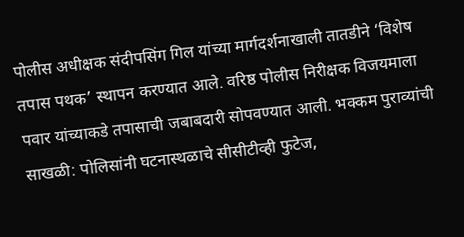पोलीस अधीक्षक संदीपसिंग गिल यांच्या मार्गदर्शनाखाली तातडीने ‘विशेष तपास पथक’ स्थापन करण्यात आले. वरिष्ठ पोलीस निरीक्षक विजयमाला पवार यांच्याकडे तपासाची जबाबदारी सोपवण्यात आली. भक्कम पुराव्यांची साखळी: पोलिसांनी घटनास्थळाचे सीसीटीव्ही फुटेज,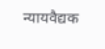न्यायवैद्यक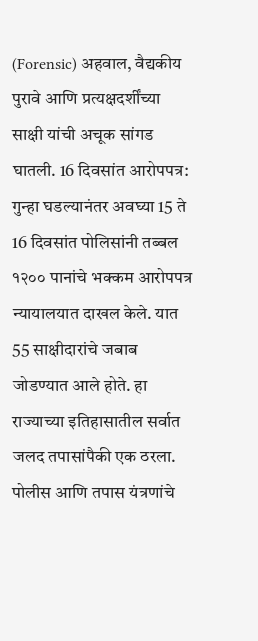(Forensic) अहवाल, वैद्यकीय पुरावे आणि प्रत्यक्षदर्शींच्या साक्षी यांची अचूक सांगड घातली. 16 दिवसांत आरोपपत्र: गुन्हा घडल्यानंतर अवघ्या 15 ते 16 दिवसांत पोलिसांनी तब्बल १२०० पानांचे भक्कम आरोपपत्र न्यायालयात दाखल केले. यात 55 साक्षीदारांचे जबाब जोडण्यात आले होते. हा राज्याच्या इतिहासातील सर्वात जलद तपासांपैकी एक ठरला. पोलीस आणि तपास यंत्रणांचे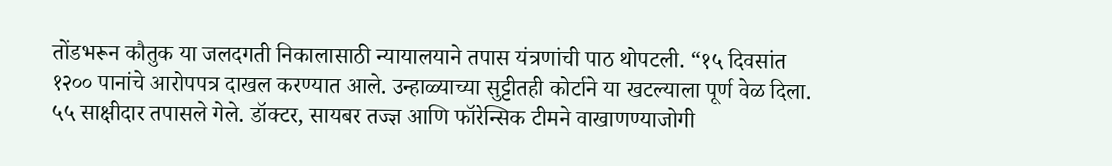तोंडभरून कौतुक या जलदगती निकालासाठी न्यायालयाने तपास यंत्रणांची पाठ थोपटली. “१५ दिवसांत १२०० पानांचे आरोपपत्र दाखल करण्यात आले. उन्हाळ्याच्या सुट्टीतही कोर्टाने या खटल्याला पूर्ण वेळ दिला. ५५ साक्षीदार तपासले गेले. डॉक्टर, सायबर तज्ज्ञ आणि फॉरेन्सिक टीमने वाखाणण्याजोगी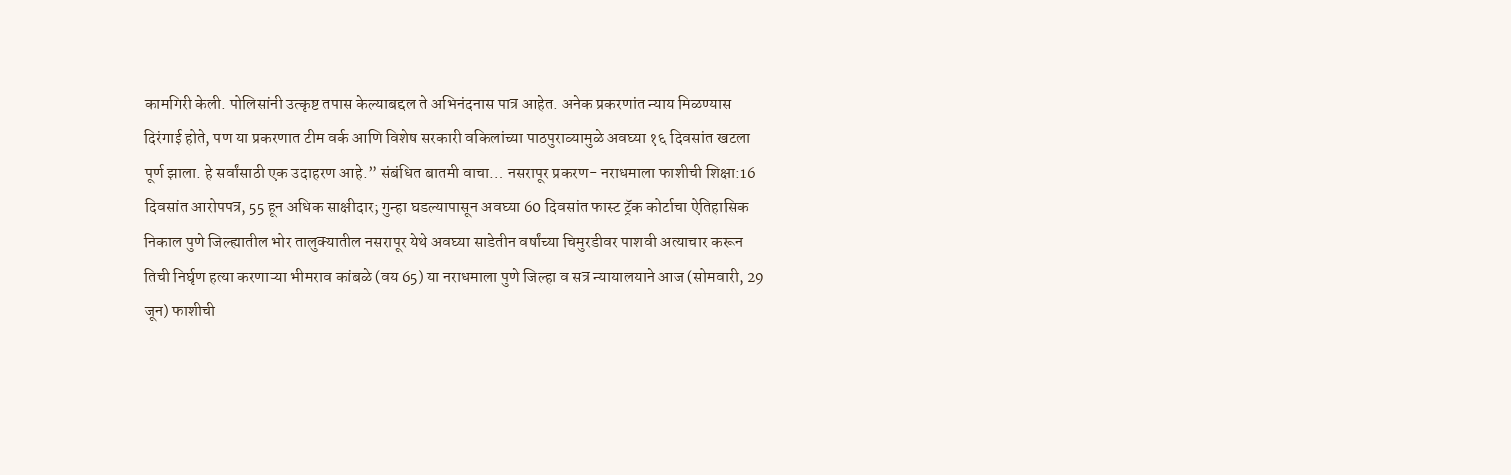कामगिरी केली. पोलिसांनी उत्कृष्ट तपास केल्याबद्दल ते अभिनंदनास पात्र आहेत. अनेक प्रकरणांत न्याय मिळण्यास दिरंगाई होते, पण या प्रकरणात टीम वर्क आणि विशेष सरकारी वकिलांच्या पाठपुराव्यामुळे अवघ्या १६ दिवसांत खटला पूर्ण झाला. हे सर्वांसाठी एक उदाहरण आहे.” संबंधित बातमी वाचा… नसरापूर प्रकरण- नराधमाला फाशीची शिक्षा:16 दिवसांत आरोपपत्र, 55 हून अधिक साक्षीदार; गुन्हा घडल्यापासून अवघ्या 60 दिवसांत फास्ट ट्रॅक कोर्टाचा ऐतिहासिक निकाल पुणे जिल्ह्यातील भोर तालुक्यातील नसरापूर येथे अवघ्या साडेतीन वर्षांच्या चिमुरडीवर पाशवी अत्याचार करून तिची निर्घृण हत्या करणाऱ्या भीमराव कांबळे (वय 65) या नराधमाला पुणे जिल्हा व सत्र न्यायालयाने आज (सोमवारी, 29 जून) फाशीची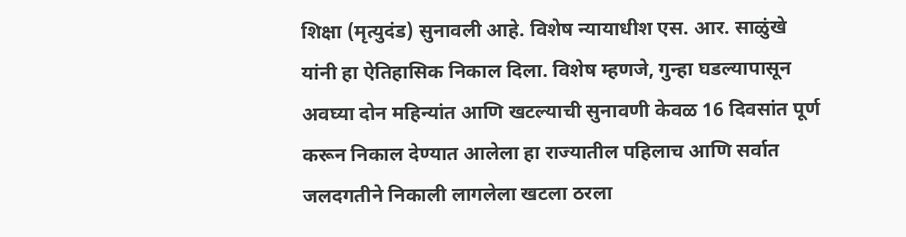शिक्षा (मृत्युदंड) सुनावली आहे. विशेष न्यायाधीश एस. आर. साळुंखे यांनी हा ऐतिहासिक निकाल दिला. विशेष म्हणजे, गुन्हा घडल्यापासून अवघ्या दोन महिन्यांत आणि खटल्याची सुनावणी केवळ 16 दिवसांत पूर्ण करून निकाल देण्यात आलेला हा राज्यातील पहिलाच आणि सर्वात जलदगतीने निकाली लागलेला खटला ठरला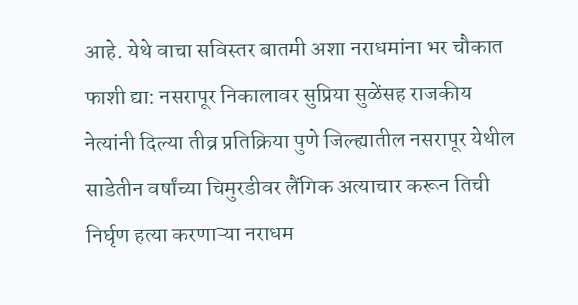आहे. येथे वाचा सविस्तर बातमी अशा नराधमांना भर चौकात फाशी द्या: नसरापूर निकालावर सुप्रिया सुळेंसह राजकीय नेत्यांनी दिल्या तीव्र प्रतिक्रिया पुणे जिल्ह्यातील नसरापूर येथील साडेतीन वर्षांच्या चिमुरडीवर लैंगिक अत्याचार करून तिची निर्घृण हत्या करणाऱ्या नराधम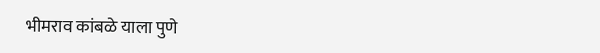भीमराव कांबळे याला पुणे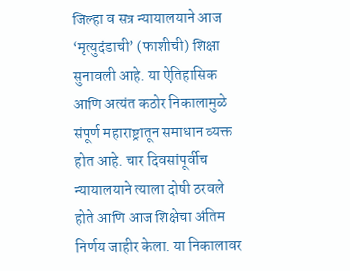जिल्हा व सत्र न्यायालयाने आज ‘मृत्युदंडाची’ (फाशीची) शिक्षा सुनावली आहे. या ऐतिहासिक आणि अत्यंत कठोर निकालामुळे संपूर्ण महाराष्ट्रातून समाधान व्यक्त होत आहे. चार दिवसांपूर्वीच न्यायालयाने त्याला दोषी ठरवले होते आणि आज शिक्षेचा अंतिम निर्णय जाहीर केला. या निकालावर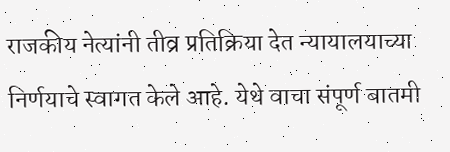राजकीय नेत्यांनी तीव्र प्रतिक्रिया देत न्यायालयाच्या निर्णयाचे स्वागत केले आहे. येथे वाचा संपूर्ण बातमी